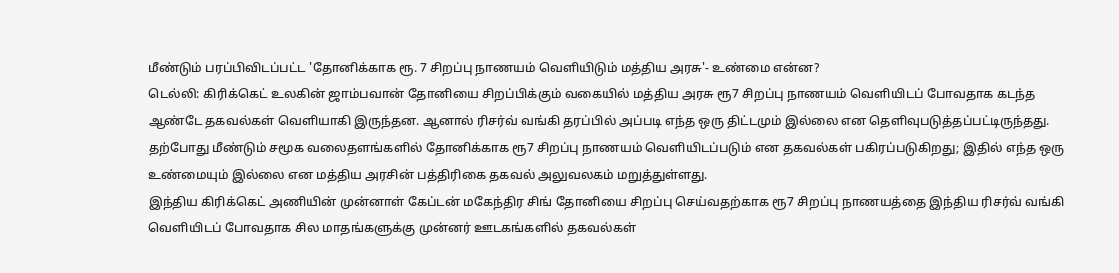மீண்டும் பரப்பிவிடப்பட்ட 'தோனிக்காக ரூ. 7 சிறப்பு நாணயம் வெளியிடும் மத்திய அரசு'- உண்மை என்ன?
டெல்லி: கிரிக்கெட் உலகின் ஜாம்பவான் தோனியை சிறப்பிக்கும் வகையில் மத்திய அரசு ரூ7 சிறப்பு நாணயம் வெளியிடப் போவதாக கடந்த ஆண்டே தகவல்கள் வெளியாகி இருந்தன. ஆனால் ரிசர்வ் வங்கி தரப்பில் அப்படி எந்த ஒரு திட்டமும் இல்லை என தெளிவுபடுத்தப்பட்டிருந்தது. தற்போது மீண்டும் சமூக வலைதளங்களில் தோனிக்காக ரூ7 சிறப்பு நாணயம் வெளியிடப்படும் என தகவல்கள் பகிரப்படுகிறது; இதில் எந்த ஒரு உண்மையும் இல்லை என மத்திய அரசின் பத்திரிகை தகவல் அலுவலகம் மறுத்துள்ளது.
இந்திய கிரிக்கெட் அணியின் முன்னாள் கேப்டன் மகேந்திர சிங் தோனியை சிறப்பு செய்வதற்காக ரூ7 சிறப்பு நாணயத்தை இந்திய ரிசர்வ் வங்கி வெளியிடப் போவதாக சில மாதங்களுக்கு முன்னர் ஊடகங்களில் தகவல்கள்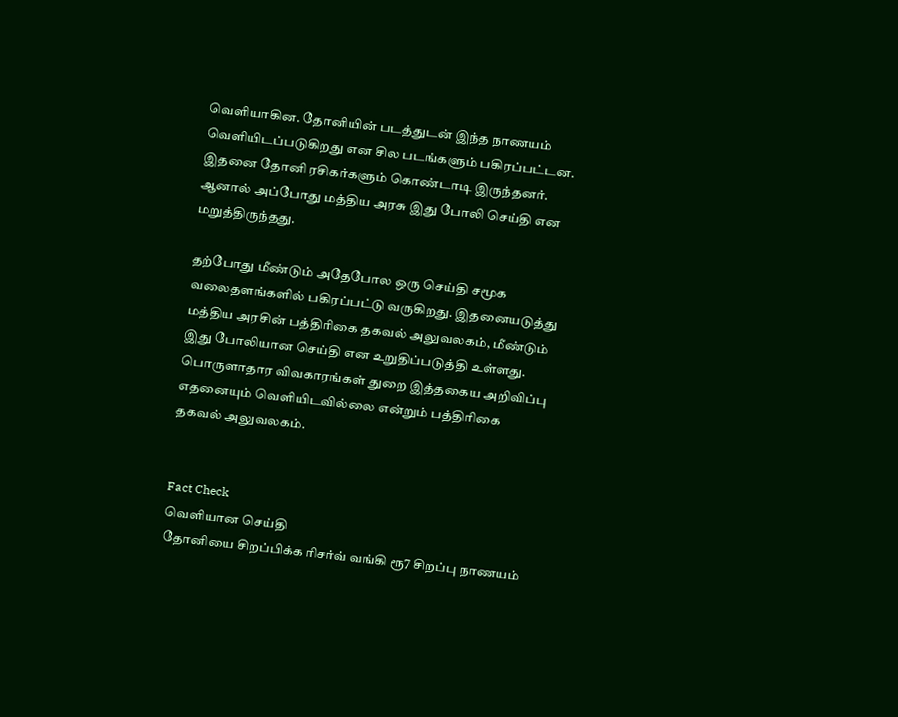வெளியாகின. தோனியின் படத்துடன் இந்த நாணயம் வெளியிடப்படுகிறது என சில படங்களும் பகிரப்பட்டன. இதனை தோனி ரசிகர்களும் கொண்டாடி இருந்தனர். ஆனால் அப்போது மத்திய அரசு இது போலி செய்தி என மறுத்திருந்தது.

தற்போது மீண்டும் அதேபோல ஒரு செய்தி சமூக வலைதளங்களில் பகிரப்பட்டு வருகிறது. இதனையடுத்து மத்திய அரசின் பத்திரிகை தகவல் அலுவலகம், மீண்டும் இது போலியான செய்தி என உறுதிப்படுத்தி உள்ளது. பொருளாதார விவகாரங்கள் துறை இத்தகைய அறிவிப்பு எதனையும் வெளியிடவில்லை என்றும் பத்திரிகை தகவல் அலுவலகம்.


Fact Check
வெளியான செய்தி
தோனியை சிறப்பிக்க ரிசர்வ் வங்கி ரூ7 சிறப்பு நாணயம்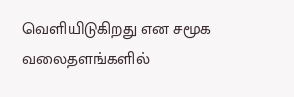வெளியிடுகிறது என சமூக வலைதளங்களில்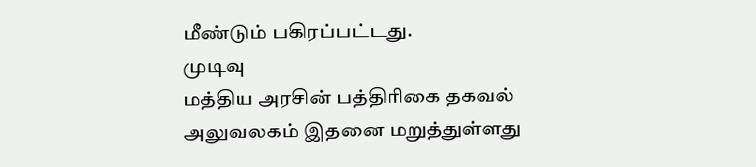மீண்டும் பகிரப்பட்டது.
முடிவு
மத்திய அரசின் பத்திரிகை தகவல் அலுவலகம் இதனை மறுத்துள்ளது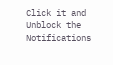Click it and Unblock the Notifications